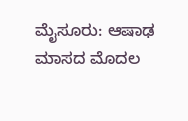ಮೈಸೂರು: ಆಷಾಢ ಮಾಸದ ಮೊದಲ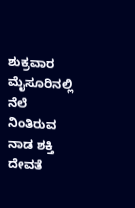ಶುಕ್ರವಾರ ಮೈಸೂರಿನಲ್ಲಿ ನೆಲೆ ನಿಂತಿರುವ ನಾಡ ಶಕ್ತಿ ದೇವತೆ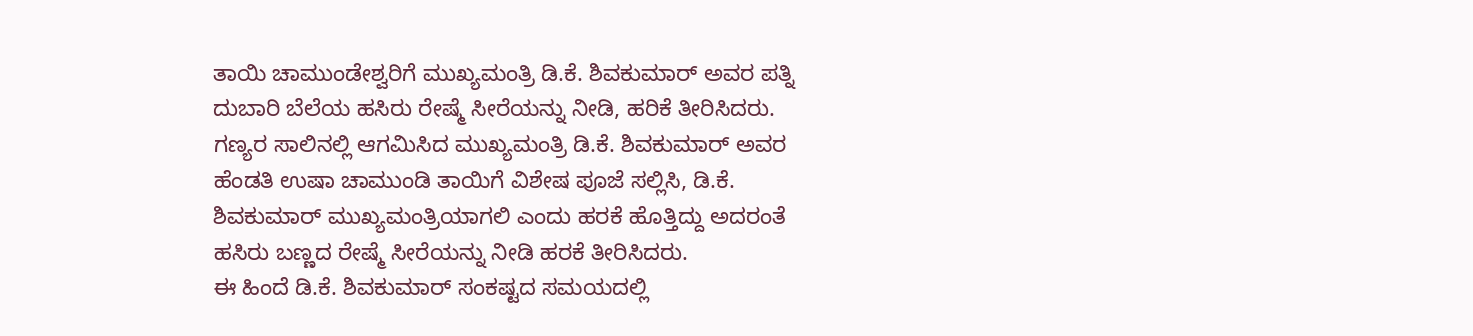ತಾಯಿ ಚಾಮುಂಡೇಶ್ವರಿಗೆ ಮುಖ್ಯಮಂತ್ರಿ ಡಿ.ಕೆ. ಶಿವಕುಮಾರ್ ಅವರ ಪತ್ನಿ ದುಬಾರಿ ಬೆಲೆಯ ಹಸಿರು ರೇಷ್ಮೆ ಸೀರೆಯನ್ನು ನೀಡಿ, ಹರಿಕೆ ತೀರಿಸಿದರು.
ಗಣ್ಯರ ಸಾಲಿನಲ್ಲಿ ಆಗಮಿಸಿದ ಮುಖ್ಯಮಂತ್ರಿ ಡಿ.ಕೆ. ಶಿವಕುಮಾರ್ ಅವರ ಹೆಂಡತಿ ಉಷಾ ಚಾಮುಂಡಿ ತಾಯಿಗೆ ವಿಶೇಷ ಪೂಜೆ ಸಲ್ಲಿಸಿ, ಡಿ.ಕೆ. ಶಿವಕುಮಾರ್ ಮುಖ್ಯಮಂತ್ರಿಯಾಗಲಿ ಎಂದು ಹರಕೆ ಹೊತ್ತಿದ್ದು ಅದರಂತೆ ಹಸಿರು ಬಣ್ಣದ ರೇಷ್ಮೆ ಸೀರೆಯನ್ನು ನೀಡಿ ಹರಕೆ ತೀರಿಸಿದರು.
ಈ ಹಿಂದೆ ಡಿ.ಕೆ. ಶಿವಕುಮಾರ್ ಸಂಕಷ್ಟದ ಸಮಯದಲ್ಲಿ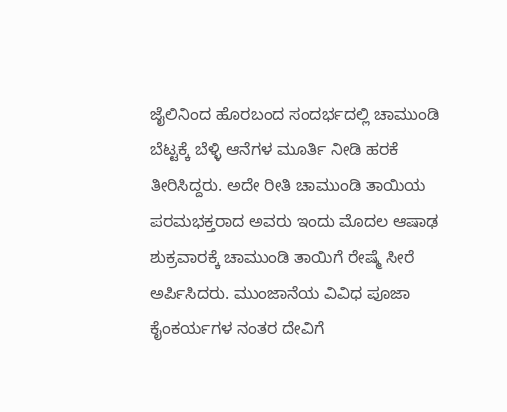ಜೈಲಿನಿಂದ ಹೊರಬಂದ ಸಂದರ್ಭದಲ್ಲಿ ಚಾಮುಂಡಿ ಬೆಟ್ಟಕ್ಕೆ ಬೆಳ್ಳಿ ಆನೆಗಳ ಮೂರ್ತಿ ನೀಡಿ ಹರಕೆ ತೀರಿಸಿದ್ದರು. ಅದೇ ರೀತಿ ಚಾಮುಂಡಿ ತಾಯಿಯ ಪರಮಭಕ್ತರಾದ ಅವರು ಇಂದು ಮೊದಲ ಆಷಾಢ ಶುಕ್ರವಾರಕ್ಕೆ ಚಾಮುಂಡಿ ತಾಯಿಗೆ ರೇಷ್ಮೆ ಸೀರೆ ಅರ್ಪಿಸಿದರು. ಮುಂಜಾನೆಯ ವಿವಿಧ ಪೂಜಾ ಕೈಂಕರ್ಯಗಳ ನಂತರ ದೇವಿಗೆ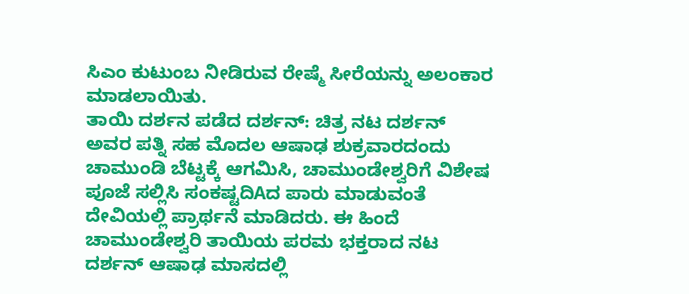ಸಿಎಂ ಕುಟುಂಬ ನೀಡಿರುವ ರೇಷ್ಮೆ ಸೀರೆಯನ್ನು ಅಲಂಕಾರ ಮಾಡಲಾಯಿತು.
ತಾಯಿ ದರ್ಶನ ಪಡೆದ ದರ್ಶನ್: ಚಿತ್ರ ನಟ ದರ್ಶನ್ ಅವರ ಪತ್ನಿ ಸಹ ಮೊದಲ ಆಷಾಢ ಶುಕ್ರವಾರದಂದು ಚಾಮುಂಡಿ ಬೆಟ್ಟಕ್ಕೆ ಆಗಮಿಸಿ, ಚಾಮುಂಡೇಶ್ವರಿಗೆ ವಿಶೇಷ ಪೂಜೆ ಸಲ್ಲಿಸಿ ಸಂಕಷ್ಟದಿAದ ಪಾರು ಮಾಡುವಂತೆ ದೇವಿಯಲ್ಲಿ ಪ್ರಾರ್ಥನೆ ಮಾಡಿದರು. ಈ ಹಿಂದೆ ಚಾಮುಂಡೇಶ್ವರಿ ತಾಯಿಯ ಪರಮ ಭಕ್ತರಾದ ನಟ ದರ್ಶನ್ ಆಷಾಢ ಮಾಸದಲ್ಲಿ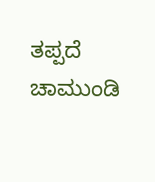ತಪ್ಪದೆ ಚಾಮುಂಡಿ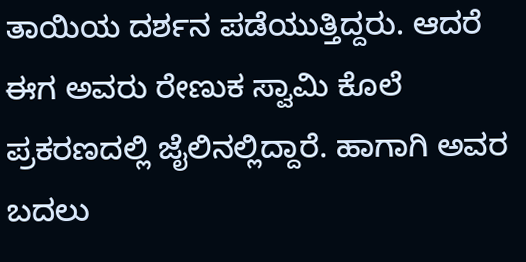ತಾಯಿಯ ದರ್ಶನ ಪಡೆಯುತ್ತಿದ್ದರು. ಆದರೆ ಈಗ ಅವರು ರೇಣುಕ ಸ್ವಾಮಿ ಕೊಲೆ ಪ್ರಕರಣದಲ್ಲಿ ಜೈಲಿನಲ್ಲಿದ್ದಾರೆ. ಹಾಗಾಗಿ ಅವರ ಬದಲು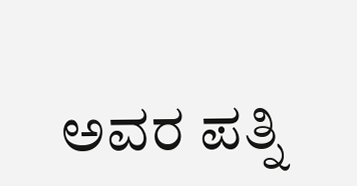ಅವರ ಪತ್ನಿ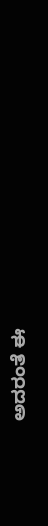ಅದರಂತೆ ಈ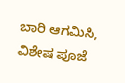ಬಾರಿ ಆಗಮಿಸಿ, ವಿಶೇಷ ಪೂಜೆ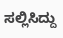ಸಲ್ಲಿಸಿದ್ದು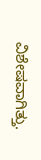ವಿಶೇಷವಾಗಿತ್ತು.